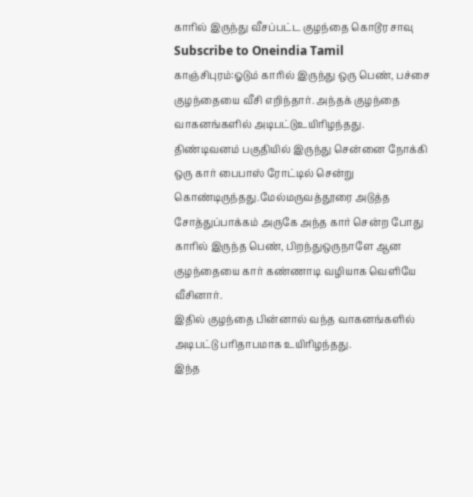காரில் இருந்து வீசப்பட்ட குழந்தை கொடூர சாவு
Subscribe to Oneindia Tamil
காஞ்சிபுரம்:ஓடும் காரில் இருந்து ஒரு பெண், பச்சை குழந்தையை வீசி எறிந்தார். அந்தக் குழந்தை வாகனங்களில் அடிபட்டுஉயிரிழந்தது.
திண்டிவனம் பகுதியில் இருந்து சென்னை நோக்கி ஒரு கார் பைபாஸ் ரோட்டில் சென்று கொண்டிருந்தது.மேல்மருவத்தூரை அடுத்த சோத்துப்பாக்கம் அருகே அந்த கார் சென்ற போது காரில் இருந்த பெண், பிறந்துஒருநாளே ஆன குழந்தையை கார் கண்ணாடி வழியாக வெளியே வீசினார்.
இதில் குழந்தை பின்னால் வந்த வாகனங்களில் அடிபட்டு பரிதாபமாக உயிரிழந்தது.
இந்த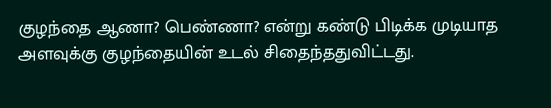குழந்தை ஆணா? பெண்ணா? என்று கண்டு பிடிக்க முடியாத அளவுக்கு குழந்தையின் உடல் சிதைந்ததுவிட்டது.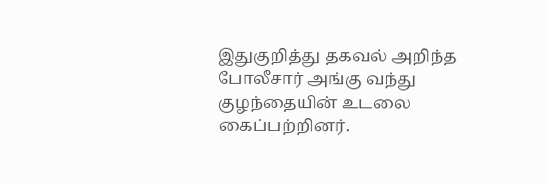இதுகுறித்து தகவல் அறிந்த போலீசார் அங்கு வந்து குழந்தையின் உடலை கைப்பற்றினர்.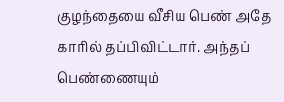குழந்தையை வீசிய பெண் அதே காரில் தப்பிவிட்டார். அந்தப் பெண்ணையும்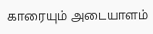காரையும் அடையாளம்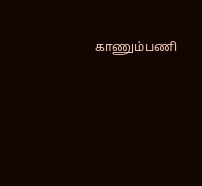காணும்பணி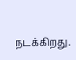நடக்கிறது.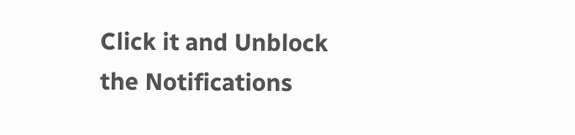Click it and Unblock the Notifications